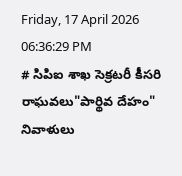Friday, 17 April 2026 06:36:29 PM
# సిపిఐ శాఖ సెక్రటరీ కీసరి రాఘవలు"పార్థివ దేహం" నివాళులు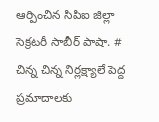ఆర్పించిన సిపిఐ జిల్లా సెక్రటరీ సాబీర్ పాషా. # చిన్న చిన్న నిర్లక్ష్యాలే పెద్ద ప్రమాదాలకు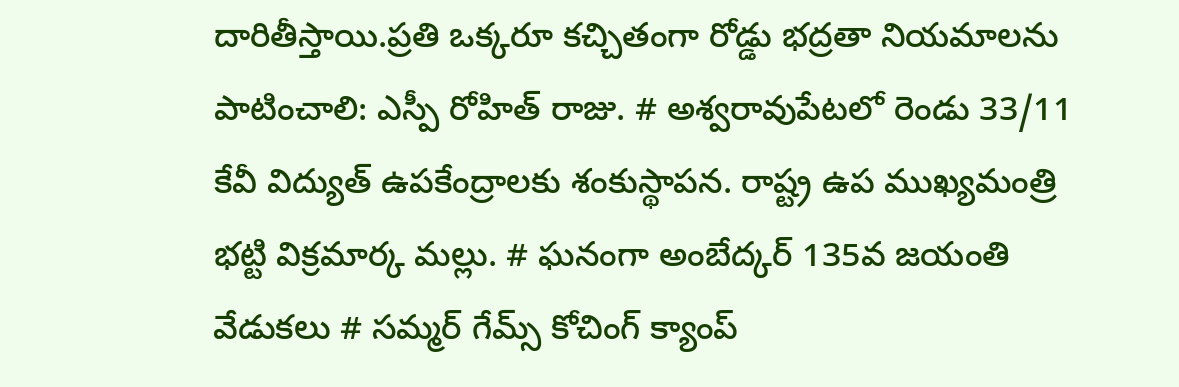దారితీస్తాయి.ప్రతి ఒక్కరూ కచ్చితంగా రోడ్డు భద్రతా నియమాలను పాటించాలి: ఎస్పీ రోహిత్ రాజు. # అశ్వరావుపేటలో రెండు 33/11 కేవీ విద్యుత్ ఉపకేంద్రాలకు శంకుస్థాపన. రాష్ట్ర ఉప ముఖ్యమంత్రి భట్టి విక్రమార్క మల్లు. # ఘనంగా అంబేద్కర్ 135వ జయంతి వేడుకలు # సమ్మర్ గేమ్స్ కోచింగ్ క్యాంప్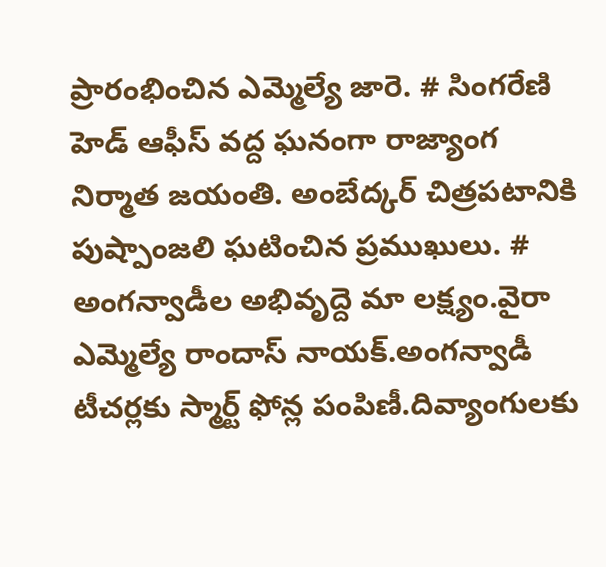ప్రారంభించిన ఎమ్మెల్యే జారె. # సింగరేణి హెడ్ ఆఫీస్ వద్ద ఘనంగా రాజ్యాంగ నిర్మాత జయంతి. అంబేద్కర్ చిత్రపటానికి పుష్పాంజలి ఘటించిన ప్రముఖులు. # అంగన్వాడీల అభివృద్దె మా లక్ష్యం.వైరా ఎమ్మెల్యే రాందాస్ నాయక్.అంగన్వాడీ టీచర్లకు స్మార్ట్ ఫోన్ల పంపిణీ.దివ్యాంగులకు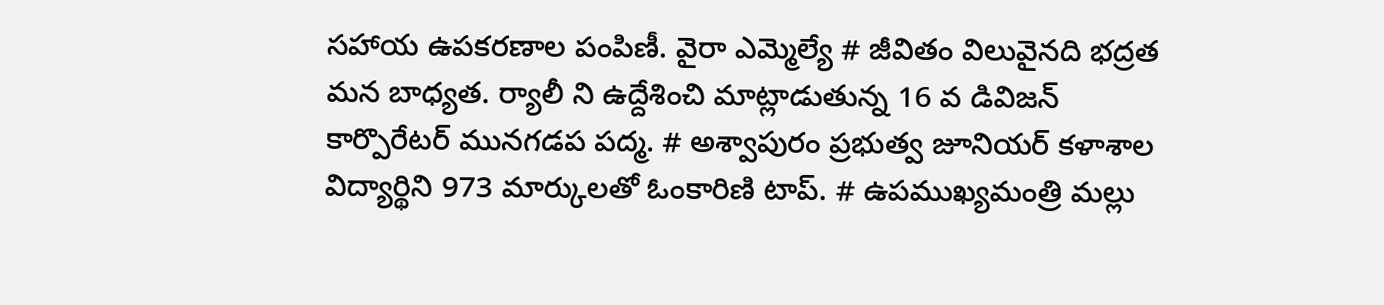సహాయ ఉపకరణాల పంపిణీ. వైరా ఎమ్మెల్యే # జీవితం విలువైనది భద్రత మన బాధ్యత. ర్యాలీ ని ఉద్దేశించి మాట్లాడుతున్న 16 వ డివిజన్ కార్పొరేటర్ మునగడప పద్మ. # అశ్వాపురం ప్రభుత్వ జూనియర్ కళాశాల విద్యార్థిని 973 మార్కులతో ఓంకారిణి టాప్. # ఉపముఖ్యమంత్రి మల్లు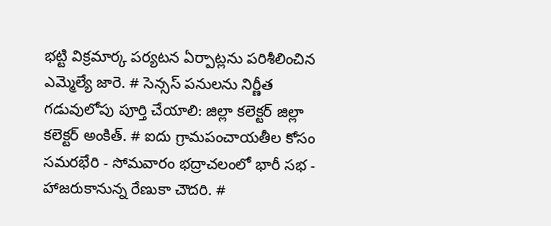భట్టి విక్రమార్క పర్యటన ఏర్పాట్లను పరిశీలించిన ఎమ్మెల్యే జారె. # సెన్సస్ పనులను నిర్ణీత గడువులోపు పూర్తి చేయాలి: జిల్లా కలెక్టర్ జిల్లా కలెక్టర్ అంకిత్. # ఐదు గ్రామపంచాయతీల కోసం సమరభేరి - సోమవారం భద్రాచలంలో భారీ సభ - హాజరుకానున్న రేణుకా చౌదరి. #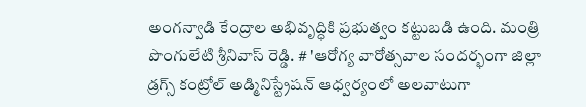అంగన్వాడి కేంద్రాల అభివృద్ధికి ప్రభుత్వం కట్టుబడి ఉంది. మంత్రి పొంగులేటి శ్రీనివాస్ రెడ్డి. # 'ఆరోగ్య వారోత్సవాల సందర్భంగా జిల్లా డ్రగ్స్ కంట్రోల్ అడ్మినిస్ట్రేషన్ ఆధ్వర్యంలో అలవాటుగా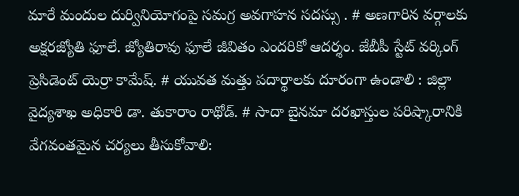మారే మందుల దుర్వినియోగంపై సమగ్ర అవగాహన సదస్సు . # అణగారిన వర్గాలకు అక్షరజ్యోతి ఫూలే. జ్యోతిరావు ఫూలే జీవితం ఎందరికో ఆదర్శం. జేబీపీ స్టేట్ వర్కింగ్ ప్రెసిడెంట్ యెర్రా కామేష్. # యువత మత్తు పదార్థాలకు దూరంగా ఉండాలి : జిల్లా వైద్యశాఖ అధికారి డా. తుకారాం రాథోడ్. # సాదా బైనమా దరఖాస్తుల పరిష్కారానికి వేగవంతమైన చర్యలు తీసుకోవాలి: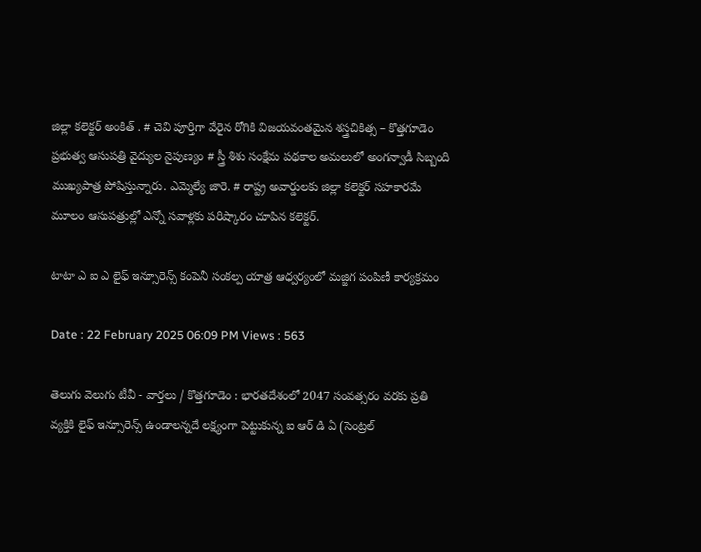జిల్లా కలెక్టర్ అంకిత్ . # చెవి పూర్తిగా వేరైన రోగికి విజయవంతమైన శస్త్రచికిత్స – కొత్తగూడెం ప్రభుత్వ ఆసుపత్రి వైద్యుల నైపుణ్యం # స్త్రీ శిశు సంక్షేమ పథకాల అమలులో అంగన్వాడీ సిబ్బంది ముఖ్యపాత్ర పోషిస్తున్నారు. ఎమ్మెల్యే జారె. # రాష్ట్ర అవార్డులకు జిల్లా కలెక్టర్ సహకారమే మూలం ఆసుపత్రుల్లో ఎన్నో సవాళ్లకు పరిష్కారం చూపిన కలెక్టర్.

టాటా ఎ ఐ ఎ లైఫ్ ఇన్సూరెన్స్ కంపెనీ సంకల్ప యాత్ర ఆధ్వర్యంలో మజ్జిగ పంపిణీ కార్యక్రమం

Date : 22 February 2025 06:09 PM Views : 563

తెలుగు వెలుగు టీవీ - వార్తలు / కొత్తగూడెం : భారతదేశంలో 2047 సంవత్సరం వరకు ప్రతి వ్యక్తికి లైఫ్ ఇన్సూరెన్స్ ఉండాలన్నదే లక్ష్యంగా పెట్టుకున్న ఐ ఆర్ డి ఏ (సెంట్రల్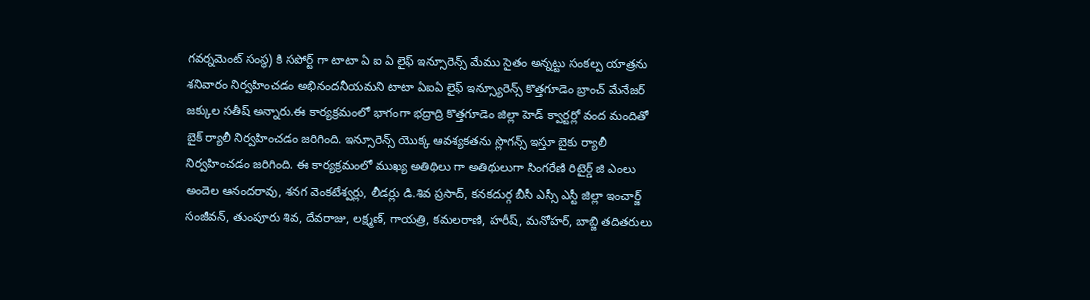గవర్నమెంట్ సంస్థ) కి సపోర్ట్ గా టాటా ఏ ఐ ఏ లైఫ్ ఇన్సూరెన్స్ మేము సైతం అన్నట్టు సంకల్ప యాత్రను శనివారం నిర్వహించడం అభినందనీయమని టాటా ఏఐఏ లైఫ్ ఇన్స్యూరెన్స్ కొత్తగూడెం బ్రాంచ్ మేనేజర్ జక్కుల సతీష్ అన్నారు.ఈ కార్యక్రమంలో భాగంగా భద్రాద్రి కొత్తగూడెం జిల్లా హెడ్ క్వార్టర్లో వంద మందితో బైక్ ర్యాలీ నిర్వహించడం జరిగింది. ఇన్సూరెన్స్ యొక్క ఆవశ్యకతను స్లొగన్స్ ఇస్తూ బైకు ర్యాలీ నిర్వహించడం జరిగింది. ఈ కార్యక్రమంలో ముఖ్య అతిథిలు గా అతిథులుగా సింగరేణి రిటైర్డ్ జి ఎంలు అందెల ఆనందరావు, శనగ వెంకటేశ్వర్లు, లీడర్లు డి.శివ ప్రసాద్, కనకదుర్గ బీసీ ఎస్సీ ఎస్టీ జిల్లా ఇంచార్జ్ సంజీవన్, తుంపూరు శివ, దేవరాజు, లక్ష్మణ్, గాయత్రి, కమలరాణి, హరీష్, మనోహర్, బాబ్జి తదితరులు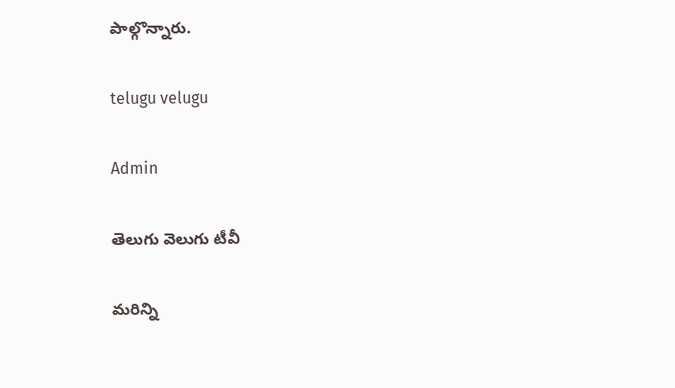పాల్గొన్నారు.

telugu velugu

Admin

తెలుగు వెలుగు టీవీ

మరిన్ని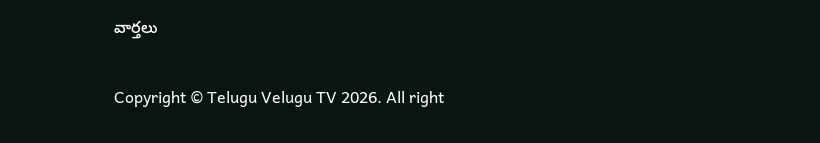వార్తలు

Copyright © Telugu Velugu TV 2026. All right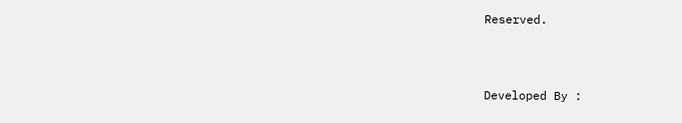Reserved.



Developed By :